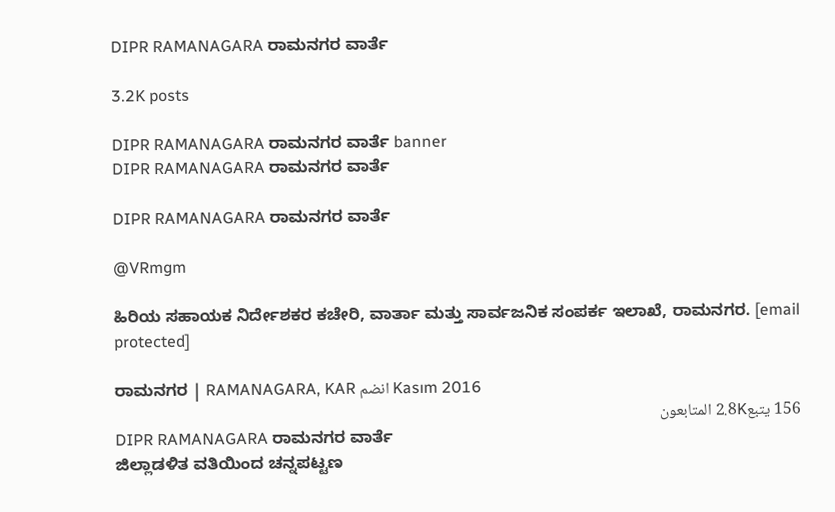DIPR RAMANAGARA ರಾಮನಗರ ವಾರ್ತೆ

3.2K posts

DIPR RAMANAGARA ರಾಮನಗರ ವಾರ್ತೆ banner
DIPR RAMANAGARA ರಾಮನಗರ ವಾರ್ತೆ

DIPR RAMANAGARA ರಾಮನಗರ ವಾರ್ತೆ

@VRmgm

ಹಿರಿಯ ಸಹಾಯಕ ನಿರ್ದೇಶಕರ ಕಚೇರಿ, ವಾರ್ತಾ ಮತ್ತು ಸಾರ್ವಜನಿಕ ಸಂಪರ್ಕ ಇಲಾಖೆ, ರಾಮನಗರ. [email protected]

ರಾಮನಗರ | RAMANAGARA, KAR انضم Kasım 2016
156 يتبع2.8K المتابعون
DIPR RAMANAGARA ರಾಮನಗರ ವಾರ್ತೆ
ಜಿಲ್ಲಾಡಳಿತ ವತಿಯಿಂದ ಚನ್ನಪಟ್ಟಣ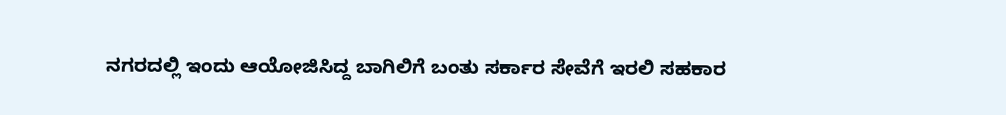ನಗರದಲ್ಲಿ ಇಂದು ಆಯೋಜಿಸಿದ್ದ ಬಾಗಿಲಿಗೆ ಬಂತು ಸರ್ಕಾರ ಸೇವೆಗೆ ಇರಲಿ ಸಹಕಾರ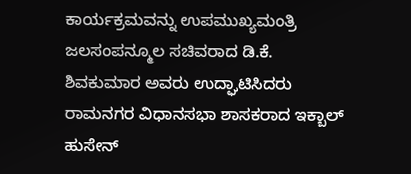ಕಾರ್ಯಕ್ರಮವನ್ನು ಉಪಮುಖ್ಯಮಂತ್ರಿ ಜಲಸಂಪನ್ಮೂಲ ಸಚಿವರಾದ ಡಿ.ಕೆ. ಶಿವಕುಮಾರ ಅವರು ಉದ್ಘಾಟಿಸಿದರು ರಾಮನಗರ ವಿಧಾನಸಭಾ ಶಾಸಕರಾದ ಇಕ್ಬಾಲ್ ಹುಸೇನ್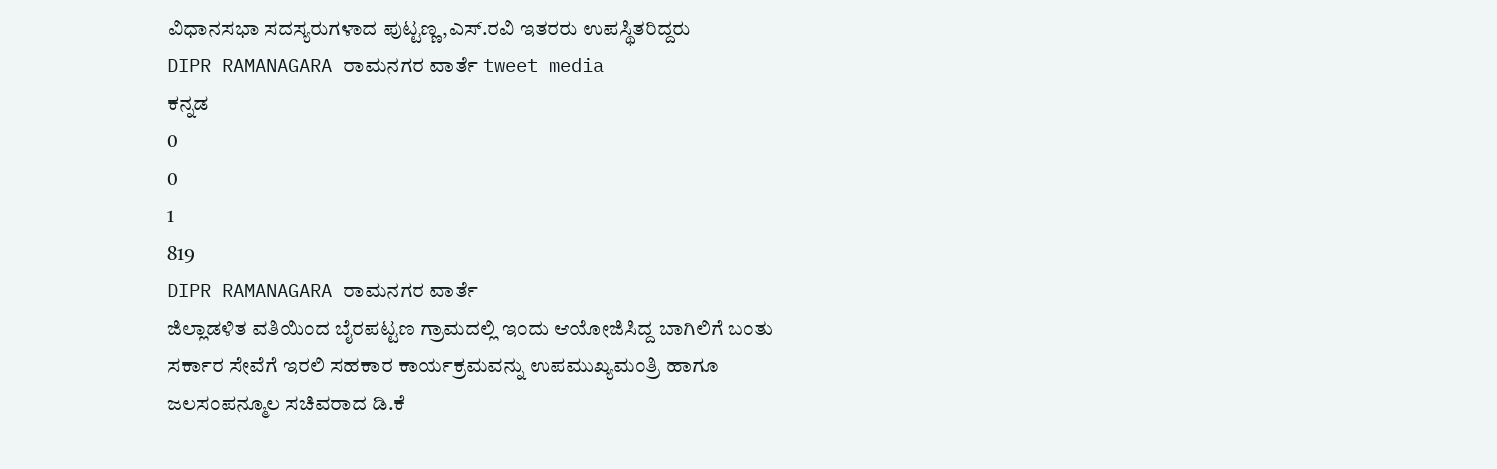ವಿಧಾನಸಭಾ ಸದಸ್ಯರುಗಳಾದ ಪುಟ್ಟಣ್ಣ,ಎಸ್.ರವಿ ಇತರರು ಉಪಸ್ಥಿತರಿದ್ದರು
DIPR RAMANAGARA ರಾಮನಗರ ವಾರ್ತೆ tweet media
ಕನ್ನಡ
0
0
1
819
DIPR RAMANAGARA ರಾಮನಗರ ವಾರ್ತೆ
ಜಿಲ್ಲಾಡಳಿತ ವತಿಯಿಂದ ಬೈರಪಟ್ಟಣ ಗ್ರಾಮದಲ್ಲಿ ಇಂದು ಆಯೋಜಿಸಿದ್ದ ಬಾಗಿಲಿಗೆ ಬಂತು ಸರ್ಕಾರ ಸೇವೆಗೆ ಇರಲಿ ಸಹಕಾರ ಕಾರ್ಯಕ್ರಮವನ್ನು ಉಪಮುಖ್ಯಮಂತ್ರಿ ಹಾಗೂ ಜಲಸಂಪನ್ಮೂಲ ಸಚಿವರಾದ ಡಿ.ಕೆ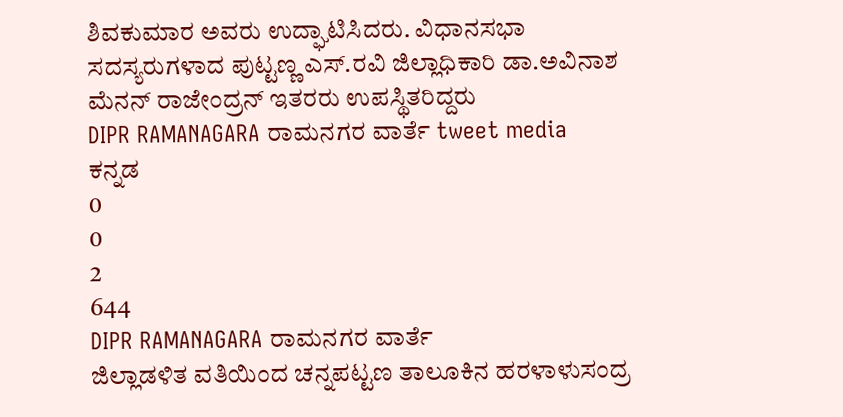ಶಿವಕುಮಾರ ಅವರು ಉದ್ಘಾಟಿಸಿದರು. ವಿಧಾನಸಭಾ ಸದಸ್ಯರುಗಳಾದ ಪುಟ್ಟಣ್ಣ ಎಸ್.ರವಿ ಜಿಲ್ಲಾಧಿಕಾರಿ ಡಾ.ಅವಿನಾಶ ಮೆನನ್ ರಾಜೇಂದ್ರನ್ ಇತರರು ಉಪಸ್ಥಿತರಿದ್ದರು
DIPR RAMANAGARA ರಾಮನಗರ ವಾರ್ತೆ tweet media
ಕನ್ನಡ
0
0
2
644
DIPR RAMANAGARA ರಾಮನಗರ ವಾರ್ತೆ
ಜಿಲ್ಲಾಡಳಿತ ವತಿಯಿಂದ ಚನ್ನಪಟ್ಟಣ ತಾಲೂಕಿನ ಹರಳಾಳುಸಂದ್ರ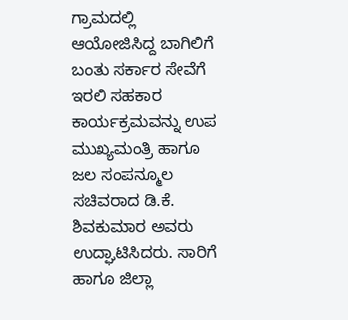ಗ್ರಾಮದಲ್ಲಿ ಆಯೋಜಿಸಿದ್ದ ಬಾಗಿಲಿಗೆ ಬಂತು ಸರ್ಕಾರ ಸೇವೆಗೆ ಇರಲಿ ಸಹಕಾರ ಕಾರ್ಯಕ್ರಮವನ್ನು ಉಪ ಮುಖ್ಯಮಂತ್ರಿ ಹಾಗೂ ಜಲ ಸಂಪನ್ಮೂಲ ಸಚಿವರಾದ ಡಿ.ಕೆ. ಶಿವಕುಮಾರ ಅವರು ಉದ್ಘಾಟಿಸಿದರು. ಸಾರಿಗೆ ಹಾಗೂ ಜಿಲ್ಲಾ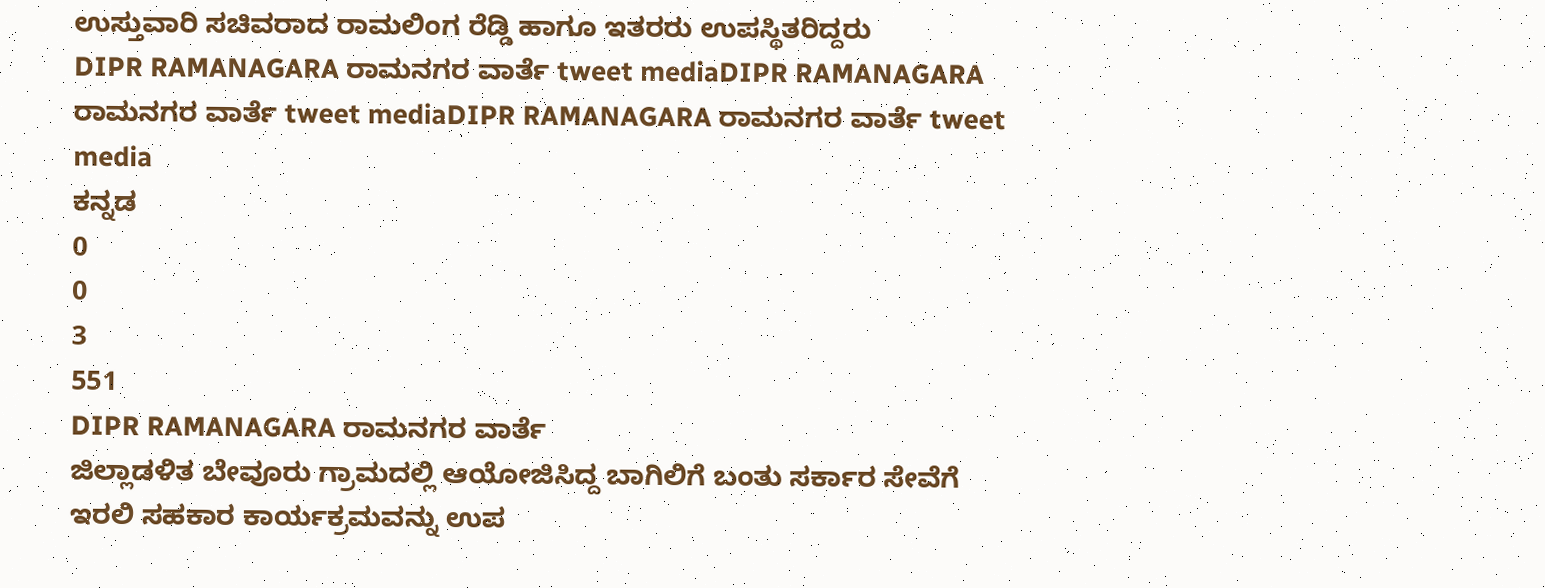ಉಸ್ತುವಾರಿ ಸಚಿವರಾದ ರಾಮಲಿಂಗ ರೆಡ್ಡಿ ಹಾಗೂ ಇತರರು ಉಪಸ್ಥಿತರಿದ್ದರು
DIPR RAMANAGARA ರಾಮನಗರ ವಾರ್ತೆ tweet mediaDIPR RAMANAGARA ರಾಮನಗರ ವಾರ್ತೆ tweet mediaDIPR RAMANAGARA ರಾಮನಗರ ವಾರ್ತೆ tweet media
ಕನ್ನಡ
0
0
3
551
DIPR RAMANAGARA ರಾಮನಗರ ವಾರ್ತೆ
ಜಿಲ್ಲಾಡಳಿತ ಬೇವೂರು ಗ್ರಾಮದಲ್ಲಿ ಆಯೋಜಿಸಿದ್ದ ಬಾಗಿಲಿಗೆ ಬಂತು ಸರ್ಕಾರ ಸೇವೆಗೆ ಇರಲಿ ಸಹಕಾರ ಕಾರ್ಯಕ್ರಮವನ್ನು ಉಪ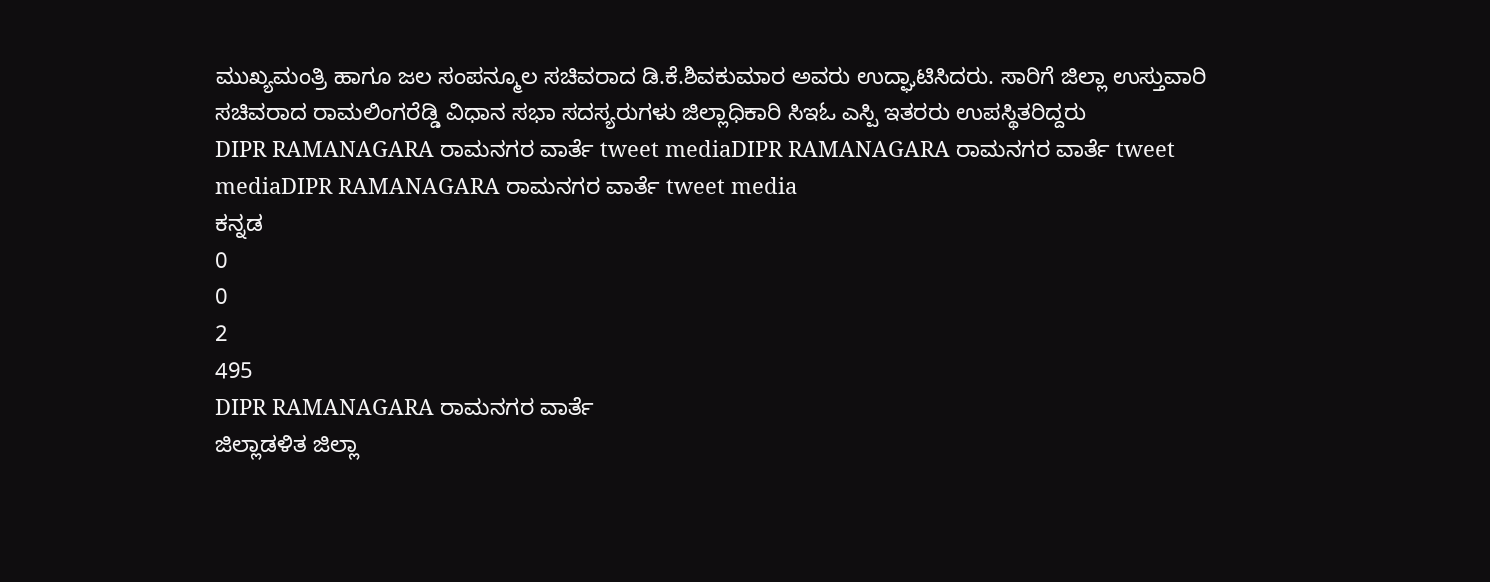ಮುಖ್ಯಮಂತ್ರಿ ಹಾಗೂ ಜಲ ಸಂಪನ್ಮೂಲ ಸಚಿವರಾದ ಡಿ.ಕೆ.ಶಿವಕುಮಾರ ಅವರು ಉದ್ಘಾಟಿಸಿದರು. ಸಾರಿಗೆ ಜಿಲ್ಲಾ ಉಸ್ತುವಾರಿ ಸಚಿವರಾದ ರಾಮಲಿಂಗರೆಡ್ಡಿ ವಿಧಾನ ಸಭಾ ಸದಸ್ಯರುಗಳು ಜಿಲ್ಲಾಧಿಕಾರಿ ಸಿಇಓ ಎಸ್ಪಿ ಇತರರು ಉಪಸ್ಥಿತರಿದ್ದರು
DIPR RAMANAGARA ರಾಮನಗರ ವಾರ್ತೆ tweet mediaDIPR RAMANAGARA ರಾಮನಗರ ವಾರ್ತೆ tweet mediaDIPR RAMANAGARA ರಾಮನಗರ ವಾರ್ತೆ tweet media
ಕನ್ನಡ
0
0
2
495
DIPR RAMANAGARA ರಾಮನಗರ ವಾರ್ತೆ
ಜಿಲ್ಲಾಡಳಿತ ಜಿಲ್ಲಾ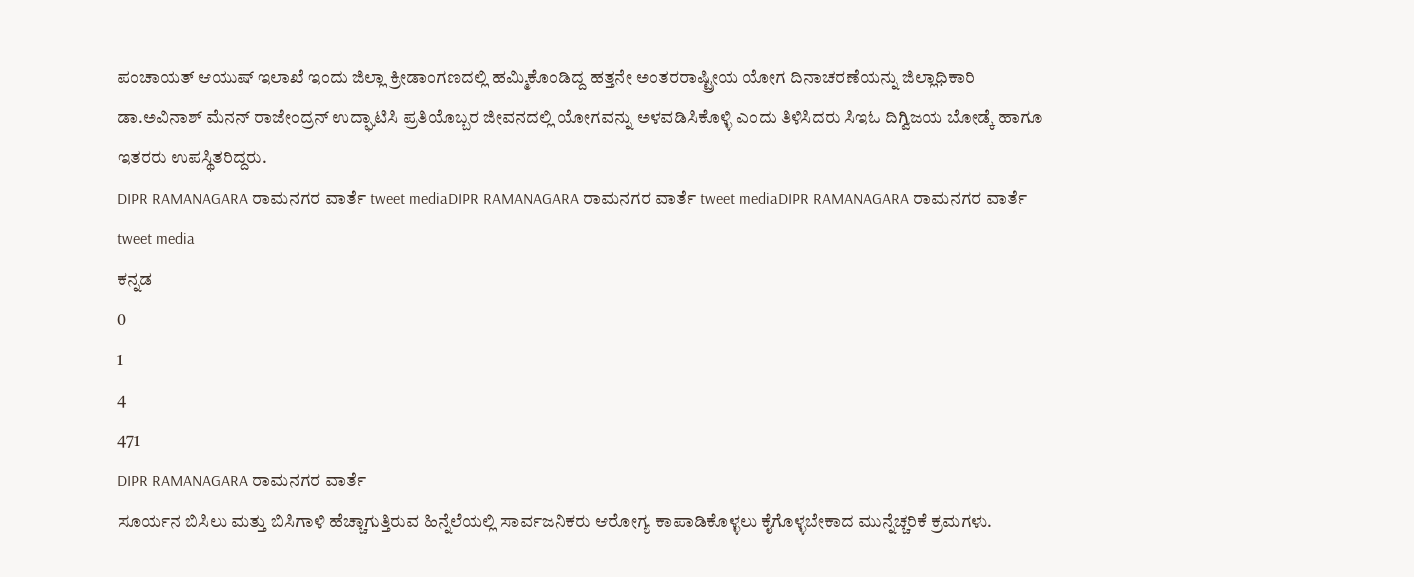ಪಂಚಾಯತ್ ಆಯುಷ್ ಇಲಾಖೆ ಇಂದು ಜಿಲ್ಲಾ ಕ್ರೀಡಾಂಗಣದಲ್ಲಿ ಹಮ್ಮಿಕೊಂಡಿದ್ದ ಹತ್ತನೇ ಅಂತರರಾಷ್ಟ್ರೀಯ ಯೋಗ ದಿನಾಚರಣೆಯನ್ನು ಜಿಲ್ಲಾಧಿಕಾರಿ ಡಾ.ಅವಿನಾಶ್ ಮೆನನ್ ರಾಜೇಂದ್ರನ್ ಉದ್ಘಾಟಿಸಿ ಪ್ರತಿಯೊಬ್ಬರ ಜೀವನದಲ್ಲಿ ಯೋಗವನ್ನು ಅಳವಡಿಸಿಕೊಳ್ಳಿ ಎಂದು ತಿಳಿಸಿದರು ಸಿಇಓ ದಿಗ್ವಿಜಯ ಬೋಡ್ಕೆ ಹಾಗೂ ಇತರರು ಉಪಸ್ಥಿತರಿದ್ದರು.
DIPR RAMANAGARA ರಾಮನಗರ ವಾರ್ತೆ tweet mediaDIPR RAMANAGARA ರಾಮನಗರ ವಾರ್ತೆ tweet mediaDIPR RAMANAGARA ರಾಮನಗರ ವಾರ್ತೆ tweet media
ಕನ್ನಡ
0
1
4
471
DIPR RAMANAGARA ರಾಮನಗರ ವಾರ್ತೆ
ಸೂರ್ಯನ ಬಿಸಿಲು ಮತ್ತು ಬಿಸಿಗಾಳಿ ಹೆಚ್ಚಾಗುತ್ತಿರುವ ಹಿನ್ನೆಲೆಯಲ್ಲಿ ಸಾರ್ವಜನಿಕರು ಆರೋಗ್ಯ ಕಾಪಾಡಿಕೊಳ್ಳಲು ಕೈಗೊಳ್ಳಬೇಕಾದ ಮುನ್ನೆಚ್ಚರಿಕೆ ಕ್ರಮಗಳು.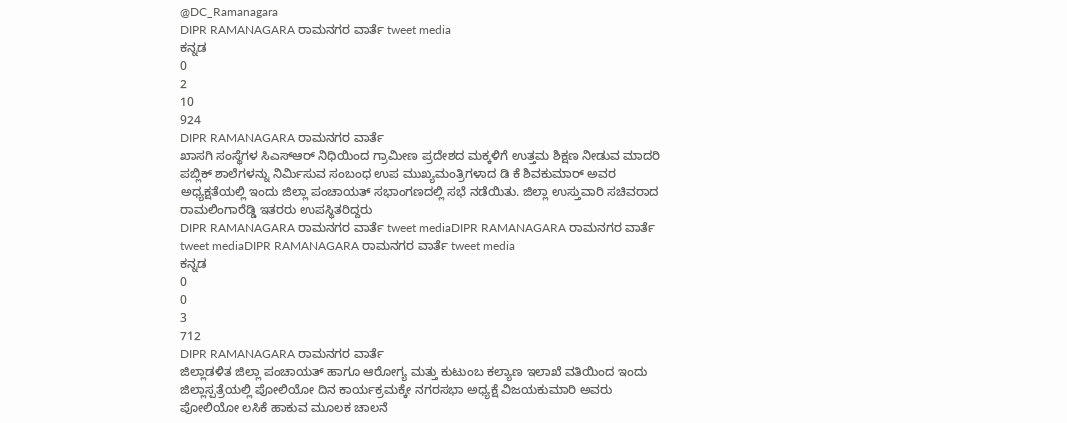@DC_Ramanagara
DIPR RAMANAGARA ರಾಮನಗರ ವಾರ್ತೆ tweet media
ಕನ್ನಡ
0
2
10
924
DIPR RAMANAGARA ರಾಮನಗರ ವಾರ್ತೆ
ಖಾಸಗಿ ಸಂಸ್ಥೆಗಳ ಸಿಎಸ್ಆರ್ ನಿಧಿಯಿಂದ ಗ್ರಾಮೀಣ ಪ್ರದೇಶದ ಮಕ್ಕಳಿಗೆ ಉತ್ತಮ ಶಿಕ್ಷಣ ನೀಡುವ ಮಾದರಿ ಪಬ್ಲಿಕ್ ಶಾಲೆಗಳನ್ನು ನಿರ್ಮಿಸುವ ಸಂಬಂಧ ಉಪ ಮುಖ್ಯಮಂತ್ರಿಗಳಾದ ಡಿ ಕೆ ಶಿವಕುಮಾರ್ ಅವರ ಅಧ್ಯಕ್ಷತೆಯಲ್ಲಿ ಇಂದು ಜಿಲ್ಲಾ ಪಂಚಾಯತ್ ಸಭಾಂಗಣದಲ್ಲಿ ಸಭೆ ನಡೆಯಿತು. ಜಿಲ್ಲಾ ಉಸ್ತುವಾರಿ ಸಚಿವರಾದ ರಾಮಲಿಂಗಾರೆಡ್ಡಿ ಇತರರು ಉಪಸ್ಥಿತರಿದ್ದರು
DIPR RAMANAGARA ರಾಮನಗರ ವಾರ್ತೆ tweet mediaDIPR RAMANAGARA ರಾಮನಗರ ವಾರ್ತೆ tweet mediaDIPR RAMANAGARA ರಾಮನಗರ ವಾರ್ತೆ tweet media
ಕನ್ನಡ
0
0
3
712
DIPR RAMANAGARA ರಾಮನಗರ ವಾರ್ತೆ
ಜಿಲ್ಲಾಡಳಿತ ಜಿಲ್ಲಾ ಪಂಚಾಯತ್ ಹಾಗೂ ಆರೋಗ್ಯ ಮತ್ತು ಕುಟುಂಬ ಕಲ್ಯಾಣ ಇಲಾಖೆ ವತಿಯಿಂದ ಇಂದು ಜಿಲ್ಲಾಸ್ಪತ್ರೆಯಲ್ಲಿ ಪೋಲಿಯೋ ದಿನ ಕಾರ್ಯಕ್ರಮಕ್ಕೇ ನಗರಸಭಾ ಅಧ್ಯಕ್ಷೆ ವಿಜಯಕುಮಾರಿ ಅವರು ಪೋಲಿಯೋ ಲಸಿಕೆ ಹಾಕುವ ಮೂಲಕ ಚಾಲನೆ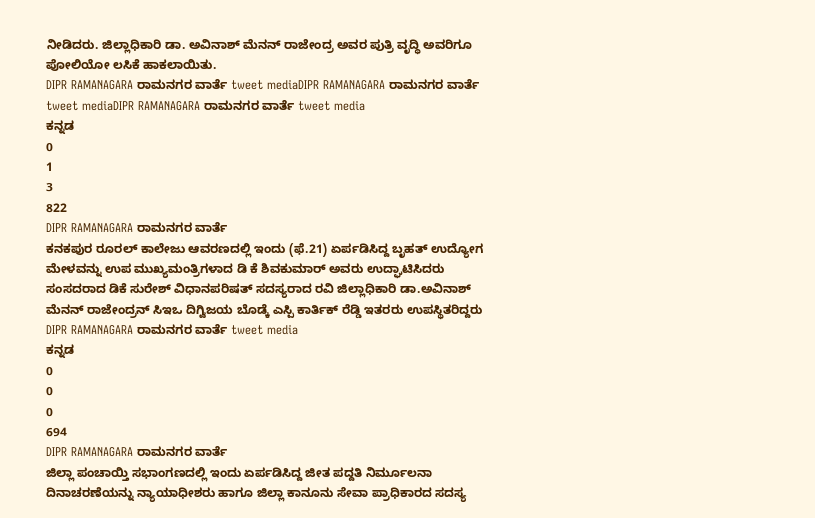ನೀಡಿದರು. ಜಿಲ್ಲಾಧಿಕಾರಿ ಡಾ. ಅವಿನಾಶ್ ಮೆನನ್ ರಾಜೇಂದ್ರ ಅವರ ಪುತ್ರಿ ವೃದ್ಧಿ ಅವರಿಗೂ ಪೋಲಿಯೋ ಲಸಿಕೆ ಹಾಕಲಾಯಿತು.
DIPR RAMANAGARA ರಾಮನಗರ ವಾರ್ತೆ tweet mediaDIPR RAMANAGARA ರಾಮನಗರ ವಾರ್ತೆ tweet mediaDIPR RAMANAGARA ರಾಮನಗರ ವಾರ್ತೆ tweet media
ಕನ್ನಡ
0
1
3
822
DIPR RAMANAGARA ರಾಮನಗರ ವಾರ್ತೆ
ಕನಕಪುರ ರೂರಲ್ ಕಾಲೇಜು ಆವರಣದಲ್ಲಿ ಇಂದು (ಫೆ.21) ಏರ್ಪಡಿಸಿದ್ದ ಬೃಹತ್ ಉದ್ಯೋಗ ಮೇಳವನ್ನು ಉಪ ಮುಖ್ಯಮಂತ್ರಿಗಳಾದ ಡಿ ಕೆ ಶಿವಕುಮಾರ್ ಅವರು ಉದ್ಘಾಟಿಸಿದರು ಸಂಸದರಾದ ಡಿಕೆ ಸುರೇಶ್ ವಿಧಾನಪರಿಷತ್ ಸದಸ್ಯರಾದ ರವಿ ಜಿಲ್ಲಾಧಿಕಾರಿ ಡಾ.ಅವಿನಾಶ್ ಮೆನನ್ ರಾಜೇಂದ್ರನ್ ಸಿಇಒ ದಿಗ್ವಿಜಯ ಬೊಡ್ಕೆ ಎಸ್ಪಿ ಕಾರ್ತಿಕ್ ರೆಡ್ಡಿ ಇತರರು ಉಪಸ್ಥಿತರಿದ್ದರು
DIPR RAMANAGARA ರಾಮನಗರ ವಾರ್ತೆ tweet media
ಕನ್ನಡ
0
0
0
694
DIPR RAMANAGARA ರಾಮನಗರ ವಾರ್ತೆ
ಜಿಲ್ಲಾ ಪಂಚಾಯ್ತಿ ಸಭಾಂಗಣದಲ್ಲಿ ಇಂದು ಏರ್ಪಡಿಸಿದ್ದ ಜೀತ ಪದ್ದತಿ ನಿರ್ಮೂಲನಾ ದಿನಾಚರಣೆಯನ್ನು ನ್ಯಾಯಾಧೀಶರು ಹಾಗೂ ಜಿಲ್ಲಾ ಕಾನೂನು ಸೇವಾ ಪ್ರಾಧಿಕಾರದ ಸದಸ್ಯ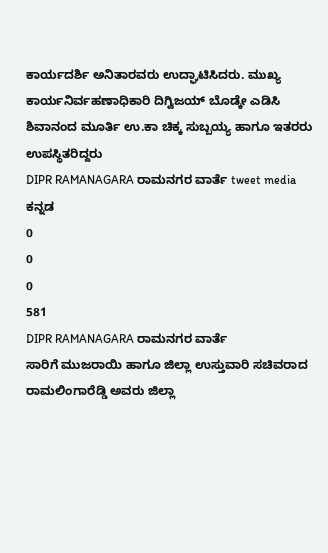ಕಾರ್ಯದರ್ಶಿ ಅನಿತಾರವರು ಉದ್ಘಾಟಿಸಿದರು. ಮುಖ್ಯ ಕಾರ್ಯನಿರ್ವಹಣಾಧಿಕಾರಿ ದಿಗ್ವಿಜಯ್ ಬೊಡ್ಕೇ ಎಡಿಸಿ ಶಿವಾನಂದ ಮೂರ್ತಿ ಉ.ಕಾ ಚಿಕ್ಕ ಸುಬ್ಬಯ್ಯ ಹಾಗೂ ಇತರರು ಉಪಸ್ಥಿತರಿದ್ದರು
DIPR RAMANAGARA ರಾಮನಗರ ವಾರ್ತೆ tweet media
ಕನ್ನಡ
0
0
0
581
DIPR RAMANAGARA ರಾಮನಗರ ವಾರ್ತೆ
ಸಾರಿಗೆ ಮುಜರಾಯಿ ಹಾಗೂ ಜಿಲ್ಲಾ ಉಸ್ತುವಾರಿ ಸಚಿವರಾದ ರಾಮಲಿಂಗಾರೆಡ್ಡಿ ಅವರು ಜಿಲ್ಲಾ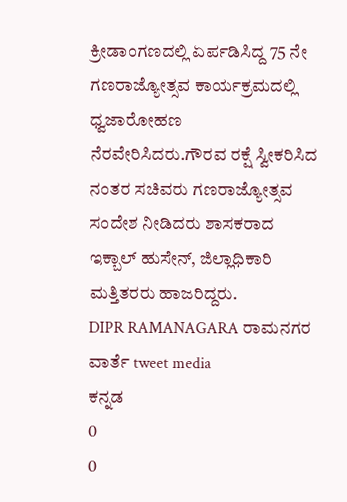ಕ್ರೀಡಾಂಗಣದಲ್ಲಿ ಏರ್ಪಡಿಸಿದ್ದ 75 ನೇ ಗಣರಾಜ್ಯೋತ್ಸವ ಕಾರ್ಯಕ್ರಮದಲ್ಲಿ ಧ್ವಜಾರೋಹಣ ನೆರವೇರಿಸಿದರು.ಗೌರವ ರಕ್ಷೆ ಸ್ವೀಕರಿಸಿದ ನಂತರ ಸಚಿವರು ಗಣರಾಜ್ಯೋತ್ಸವ ಸಂದೇಶ ನೀಡಿದರು ಶಾಸಕರಾದ ಇಕ್ಬಾಲ್ ಹುಸೇನ್, ಜಿಲ್ಲಾಧಿಕಾರಿ ಮತ್ತಿತರರು ಹಾಜರಿದ್ದರು.
DIPR RAMANAGARA ರಾಮನಗರ ವಾರ್ತೆ tweet media
ಕನ್ನಡ
0
0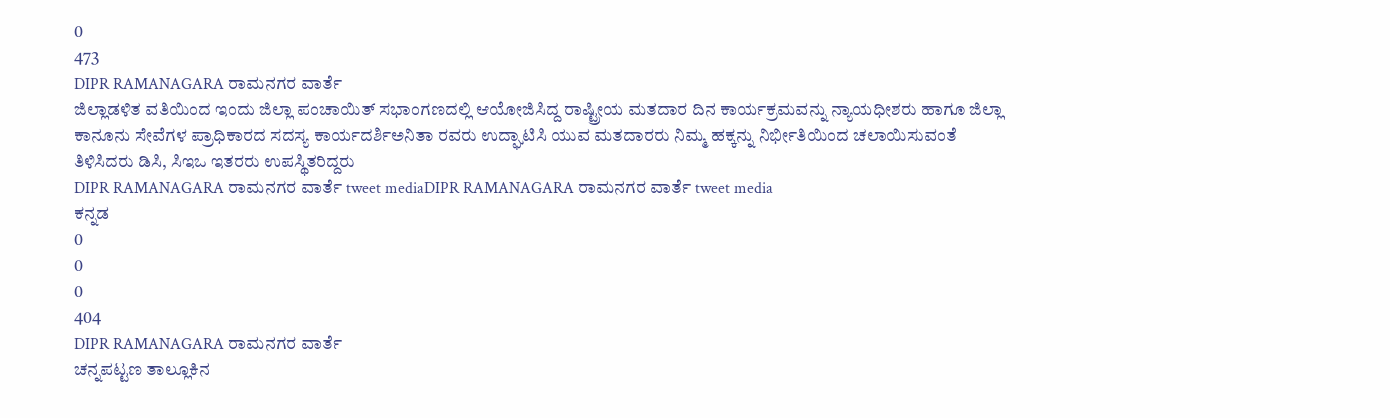0
473
DIPR RAMANAGARA ರಾಮನಗರ ವಾರ್ತೆ
ಜಿಲ್ಲಾಡಳಿತ ವತಿಯಿಂದ ಇಂದು ಜಿಲ್ಲಾ ಪಂಚಾಯಿತ್ ಸಭಾಂಗಣದಲ್ಲಿ ಆಯೋಜಿಸಿದ್ದ ರಾಷ್ಟ್ರೀಯ ಮತದಾರ ದಿನ ಕಾರ್ಯಕ್ರಮವನ್ನು ನ್ಯಾಯಧೀಶರು ಹಾಗೂ ಜಿಲ್ಲಾ ಕಾನೂನು ಸೇವೆಗಳ ಪ್ರಾಧಿಕಾರದ ಸದಸ್ಯ ಕಾರ್ಯದರ್ಶಿಅನಿತಾ ರವರು ಉದ್ಘಾಟಿಸಿ ಯುವ ಮತದಾರರು ನಿಮ್ಮ ಹಕ್ಕನ್ನು ನಿರ್ಭೀತಿಯಿಂದ ಚಲಾಯಿಸುವಂತೆ ತಿಳಿಸಿದರು ಡಿಸಿ, ಸಿಇಒ ಇತರರು ಉಪಸ್ಥಿತರಿದ್ದರು
DIPR RAMANAGARA ರಾಮನಗರ ವಾರ್ತೆ tweet mediaDIPR RAMANAGARA ರಾಮನಗರ ವಾರ್ತೆ tweet media
ಕನ್ನಡ
0
0
0
404
DIPR RAMANAGARA ರಾಮನಗರ ವಾರ್ತೆ
ಚನ್ನಪಟ್ಟಣ ತಾಲ್ಲೂಕಿನ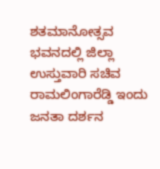ಶತಮಾನೋತ್ಸವ ಭವನದಲ್ಲಿ ಜಿಲ್ಲಾ ಉಸ್ತುವಾರಿ ಸಚಿವ ರಾಮಲಿಂಗಾರೆಡ್ಡಿ ಇಂದು ಜನತಾ ದರ್ಶನ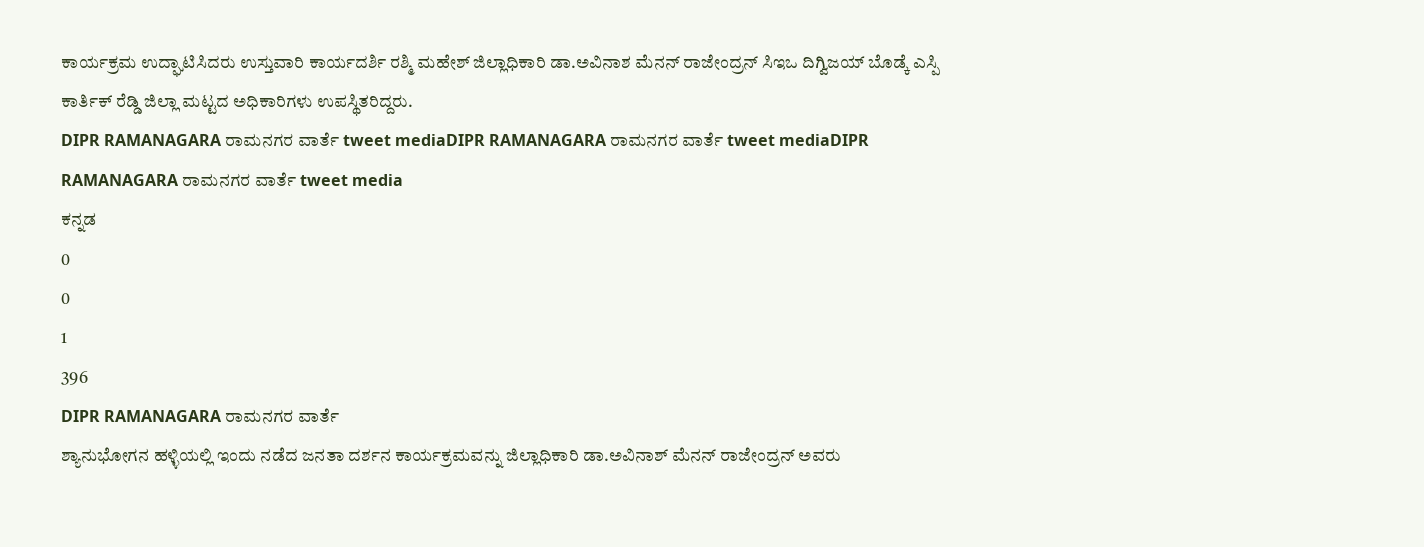ಕಾರ್ಯಕ್ರಮ ಉದ್ಘಾಟಿಸಿದರು ಉಸ್ತುವಾರಿ ಕಾರ್ಯದರ್ಶಿ ರಶ್ಮಿ ಮಹೇಶ್ ಜಿಲ್ಲಾಧಿಕಾರಿ ಡಾ.ಅವಿನಾಶ ಮೆನನ್ ರಾಜೇಂದ್ರನ್ ಸಿಇಒ ದಿಗ್ವಿಜಯ್ ಬೊಡ್ಕೆ ಎಸ್ಪಿ ಕಾರ್ತಿಕ್ ರೆಡ್ಡಿ ಜಿಲ್ಲಾ ಮಟ್ಟದ ಅಧಿಕಾರಿಗಳು ಉಪಸ್ಥಿತರಿದ್ದರು.
DIPR RAMANAGARA ರಾಮನಗರ ವಾರ್ತೆ tweet mediaDIPR RAMANAGARA ರಾಮನಗರ ವಾರ್ತೆ tweet mediaDIPR RAMANAGARA ರಾಮನಗರ ವಾರ್ತೆ tweet media
ಕನ್ನಡ
0
0
1
396
DIPR RAMANAGARA ರಾಮನಗರ ವಾರ್ತೆ
ಶ್ಯಾನುಭೋಗನ ಹಳ್ಳಿಯಲ್ಲಿ ಇಂದು ನಡೆದ ಜನತಾ ದರ್ಶನ ಕಾರ್ಯಕ್ರಮವನ್ನು ಜಿಲ್ಲಾಧಿಕಾರಿ ಡಾ.ಅವಿನಾಶ್ ಮೆನನ್ ರಾಜೇಂದ್ರನ್ ಅವರು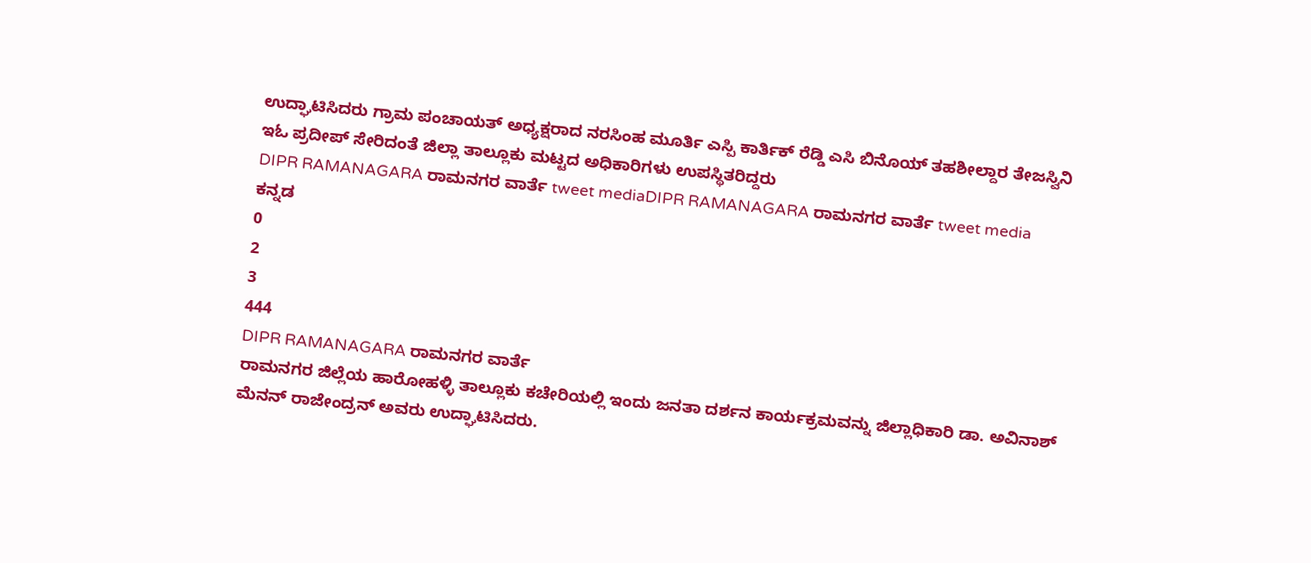ಉದ್ಘಾಟಿಸಿದರು ಗ್ರಾಮ ಪಂಚಾಯತ್ ಅಧ್ಯಕ್ಷರಾದ ನರಸಿಂಹ ಮೂರ್ತಿ ಎಸ್ಪಿ ಕಾರ್ತಿಕ್ ರೆಡ್ಡಿ ಎಸಿ ಬಿನೊಯ್ ತಹಶೀಲ್ದಾರ ತೇಜಸ್ವಿನಿ ಇಓ ಪ್ರದೀಪ್ ಸೇರಿದಂತೆ ಜಿಲ್ಲಾ ತಾಲ್ಲೂಕು ಮಟ್ಟದ ಅಧಿಕಾರಿಗಳು ಉಪಸ್ಥಿತರಿದ್ದರು
DIPR RAMANAGARA ರಾಮನಗರ ವಾರ್ತೆ tweet mediaDIPR RAMANAGARA ರಾಮನಗರ ವಾರ್ತೆ tweet media
ಕನ್ನಡ
0
2
3
444
DIPR RAMANAGARA ರಾಮನಗರ ವಾರ್ತೆ
ರಾಮನಗರ ಜಿಲ್ಲೆಯ ಹಾರೋಹಳ್ಳಿ ತಾಲ್ಲೂಕು ಕಚೇರಿಯಲ್ಲಿ ಇಂದು ಜನತಾ ದರ್ಶನ ಕಾರ್ಯಕ್ರಮವನ್ನು ಜಿಲ್ಲಾಧಿಕಾರಿ ಡಾ. ಅವಿನಾಶ್ ಮೆನನ್ ರಾಜೇಂದ್ರನ್ ಅವರು ಉದ್ಘಾಟಿಸಿದರು.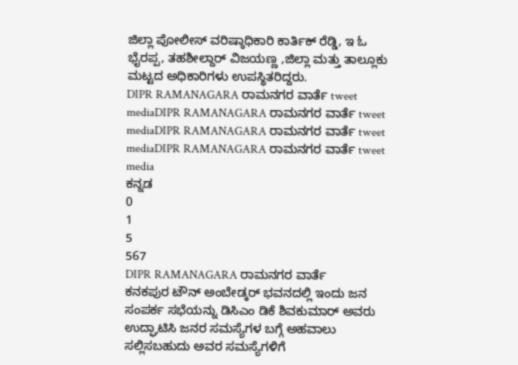ಜಿಲ್ಲಾ ಪೋಲೀಸ್ ವರಿಷ್ಠಾಧಿಕಾರಿ ಕಾರ್ತಿಕ್ ರೆಡ್ಡಿ, ಇ ಓ ಭೈರಪ್ಪ, ತಹಶೀಲ್ದಾರ್ ವಿಜಯಣ್ಣ ,ಜಿಲ್ಲಾ ಮತ್ತು ತಾಲ್ಲೂಕು ಮಟ್ಟದ ಅಧಿಕಾರಿಗಳು ಉಪಸ್ಥಿತರಿದ್ದರು.
DIPR RAMANAGARA ರಾಮನಗರ ವಾರ್ತೆ tweet mediaDIPR RAMANAGARA ರಾಮನಗರ ವಾರ್ತೆ tweet mediaDIPR RAMANAGARA ರಾಮನಗರ ವಾರ್ತೆ tweet mediaDIPR RAMANAGARA ರಾಮನಗರ ವಾರ್ತೆ tweet media
ಕನ್ನಡ
0
1
5
567
DIPR RAMANAGARA ರಾಮನಗರ ವಾರ್ತೆ
ಕನಕಪುರ ಟೌನ್ ಅಂಬೇಡ್ಕರ್ ಭವನದಲ್ಲಿ ಇಂದು ಜನ ಸಂಪರ್ಕ ಸಭೆಯನ್ನು ಡಿಸಿಎಂ ಡಿಕೆ ಶಿವಕುಮಾರ್ ಅವರು ಉದ್ಘಾಟಿಸಿ ಜನರ ಸಮಸ್ಯೆಗಳ ಬಗ್ಗೆ ಅಹವಾಲು ಸಲ್ಲಿಸಬಹುದು ಅವರ ಸಮಸ್ಯೆಗಳಿಗೆ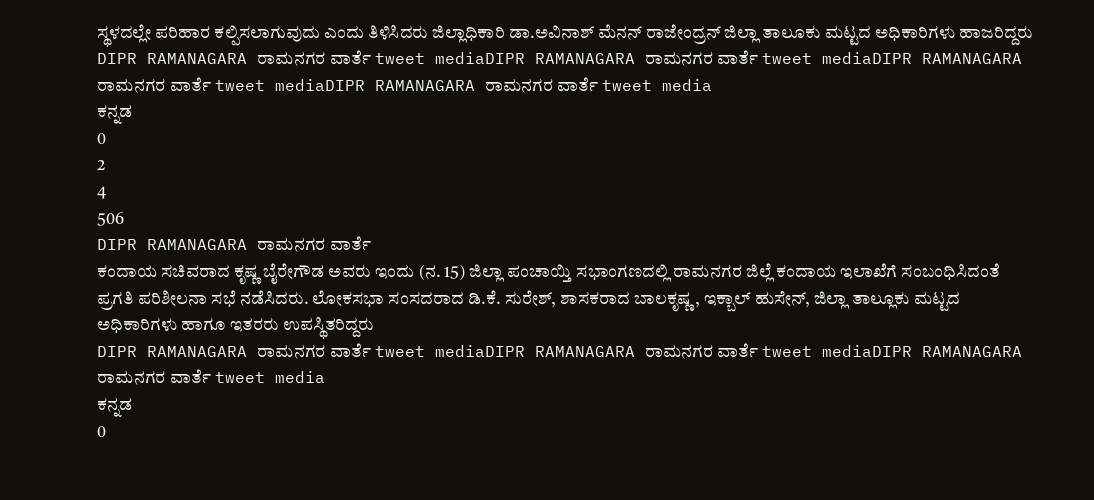ಸ್ಥಳದಲ್ಲೇ ಪರಿಹಾರ ಕಲ್ಪಿಸಲಾಗುವುದು ಎಂದು ತಿಳಿಸಿದರು ಜಿಲ್ಲಾಧಿಕಾರಿ ಡಾ.ಅವಿನಾಶ್ ಮೆನನ್ ರಾಜೇಂದ್ರನ್ ಜಿಲ್ಲಾ ತಾಲೂಕು ಮಟ್ಟದ ಅಧಿಕಾರಿಗಳು ಹಾಜರಿದ್ದರು
DIPR RAMANAGARA ರಾಮನಗರ ವಾರ್ತೆ tweet mediaDIPR RAMANAGARA ರಾಮನಗರ ವಾರ್ತೆ tweet mediaDIPR RAMANAGARA ರಾಮನಗರ ವಾರ್ತೆ tweet mediaDIPR RAMANAGARA ರಾಮನಗರ ವಾರ್ತೆ tweet media
ಕನ್ನಡ
0
2
4
506
DIPR RAMANAGARA ರಾಮನಗರ ವಾರ್ತೆ
ಕಂದಾಯ ಸಚಿವರಾದ ಕೃಷ್ಣ ಬೈರೇಗೌಡ ಅವರು ಇಂದು (ನ. 15) ಜಿಲ್ಲಾ ಪಂಚಾಯ್ತಿ ಸಭಾಂಗಣದಲ್ಲಿ ರಾಮನಗರ ಜಿಲ್ಲೆ ಕಂದಾಯ ಇಲಾಖೆಗೆ ಸಂಬಂಧಿಸಿದಂತೆ ಪ್ರಗತಿ ಪರಿಶೀಲನಾ ಸಭೆ ನಡೆಸಿದರು. ಲೋಕಸಭಾ ಸಂಸದರಾದ ಡಿ.ಕೆ. ಸುರೇಶ್, ಶಾಸಕರಾದ ಬಾಲಕೃಷ್ಣ, ಇಕ್ಬಾಲ್ ಹುಸೇನ್, ಜಿಲ್ಲಾ ತಾಲ್ಲೂಕು ಮಟ್ಟದ ಅಧಿಕಾರಿಗಳು ಹಾಗೂ ಇತರರು ಉಪಸ್ಥಿತರಿದ್ದರು
DIPR RAMANAGARA ರಾಮನಗರ ವಾರ್ತೆ tweet mediaDIPR RAMANAGARA ರಾಮನಗರ ವಾರ್ತೆ tweet mediaDIPR RAMANAGARA ರಾಮನಗರ ವಾರ್ತೆ tweet media
ಕನ್ನಡ
0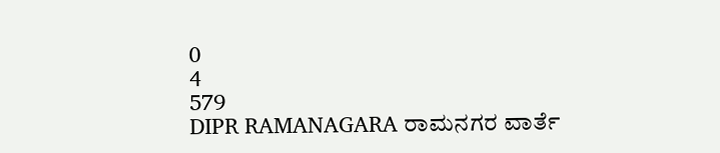0
4
579
DIPR RAMANAGARA ರಾಮನಗರ ವಾರ್ತೆ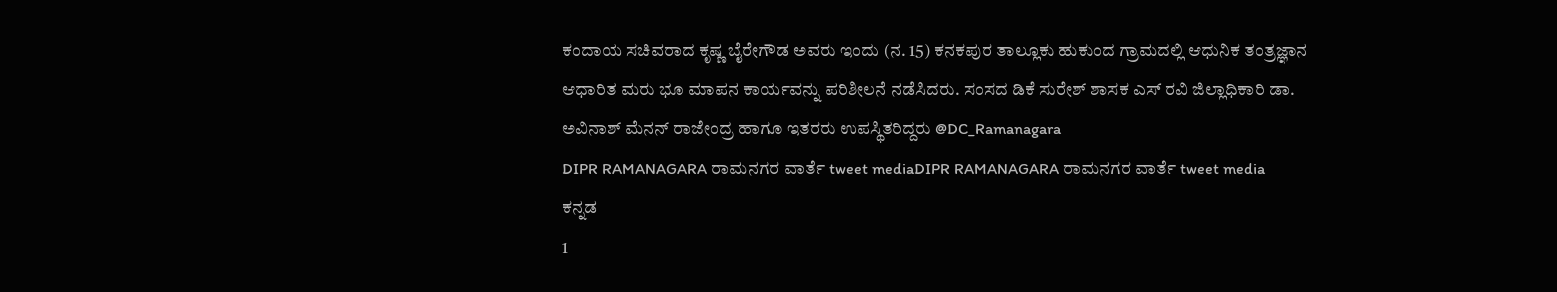ಕಂದಾಯ ಸಚಿವರಾದ ಕೃಷ್ಣ ಬೈರೇಗೌಡ ಅವರು ಇಂದು (ನ. 15) ಕನಕಪುರ ತಾಲ್ಲೂಕು ಹುಕುಂದ ಗ್ರಾಮದಲ್ಲಿ ಆಧುನಿಕ ತಂತ್ರಜ್ಞಾನ ಆಧಾರಿತ ಮರು ಭೂ ಮಾಪನ ಕಾರ್ಯವನ್ನು ಪರಿಶೀಲನೆ ನಡೆಸಿದರು. ಸಂಸದ ಡಿಕೆ ಸುರೇಶ್ ಶಾಸಕ ಎಸ್ ರವಿ ಜಿಲ್ಲಾಧಿಕಾರಿ ಡಾ. ಅವಿನಾಶ್ ಮೆನನ್ ರಾಜೇಂದ್ರ ಹಾಗೂ ಇತರರು ಉಪಸ್ಥಿತರಿದ್ದರು @DC_Ramanagara
DIPR RAMANAGARA ರಾಮನಗರ ವಾರ್ತೆ tweet mediaDIPR RAMANAGARA ರಾಮನಗರ ವಾರ್ತೆ tweet media
ಕನ್ನಡ
1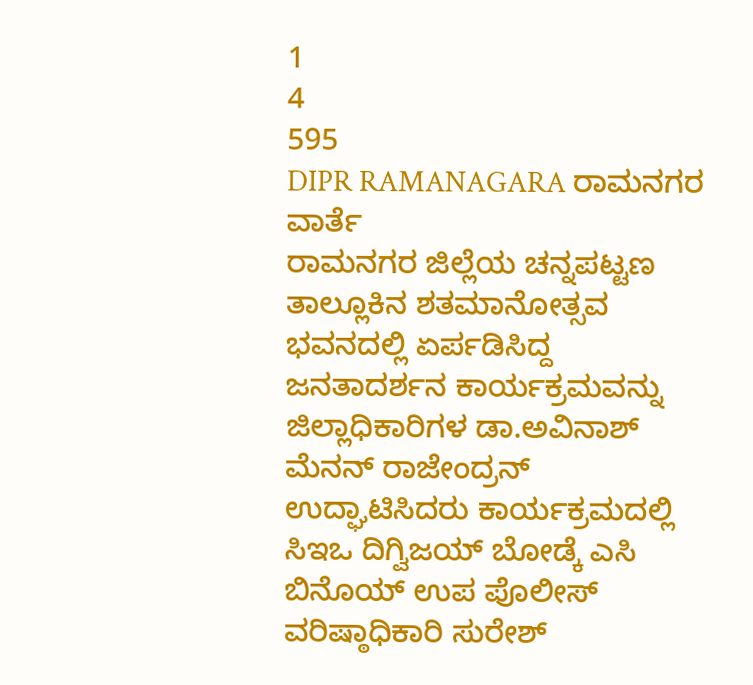1
4
595
DIPR RAMANAGARA ರಾಮನಗರ ವಾರ್ತೆ
ರಾಮನಗರ ಜಿಲ್ಲೆಯ ಚನ್ನಪಟ್ಟಣ ತಾಲ್ಲೂಕಿನ ಶತಮಾನೋತ್ಸವ ಭವನದಲ್ಲಿ ಏರ್ಪಡಿಸಿದ್ದ ಜನತಾದರ್ಶನ ಕಾರ್ಯಕ್ರಮವನ್ನು ಜಿಲ್ಲಾಧಿಕಾರಿಗಳ ಡಾ.ಅವಿನಾಶ್ ಮೆನನ್ ರಾಜೇಂದ್ರನ್ ಉದ್ಘಾಟಿಸಿದರು ಕಾರ್ಯಕ್ರಮದಲ್ಲಿ ಸಿಇಒ ದಿಗ್ವಿಜಯ್ ಬೋಡ್ಕೆ ಎಸಿ ಬಿನೊಯ್ ಉಪ ಪೊಲೀಸ್ ವರಿಷ್ಠಾಧಿಕಾರಿ ಸುರೇಶ್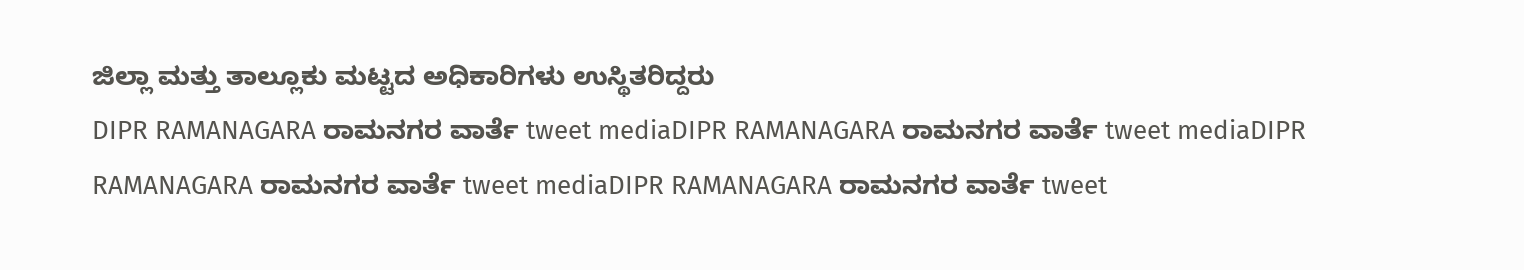ಜಿಲ್ಲಾ ಮತ್ತು ತಾಲ್ಲೂಕು ಮಟ್ಟದ ಅಧಿಕಾರಿಗಳು ಉಸ್ಥಿತರಿದ್ದರು
DIPR RAMANAGARA ರಾಮನಗರ ವಾರ್ತೆ tweet mediaDIPR RAMANAGARA ರಾಮನಗರ ವಾರ್ತೆ tweet mediaDIPR RAMANAGARA ರಾಮನಗರ ವಾರ್ತೆ tweet mediaDIPR RAMANAGARA ರಾಮನಗರ ವಾರ್ತೆ tweet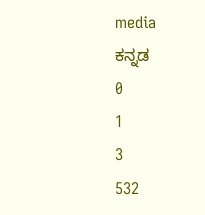media
ಕನ್ನಡ
0
1
3
532